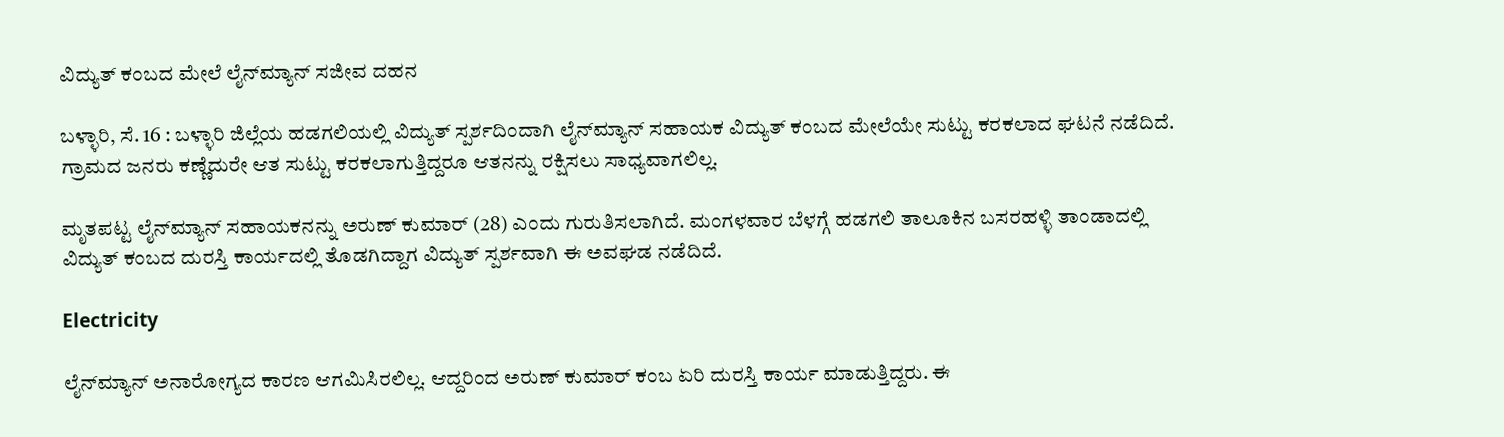ವಿದ್ಯುತ್ ಕಂಬದ ಮೇಲೆ ಲೈನ್‌ಮ್ಯಾನ್ ಸಜೀವ ದಹನ

ಬಳ್ಳಾರಿ, ಸೆ. 16 : ಬಳ್ಳಾರಿ ಜಿಲ್ಲೆಯ ಹಡಗಲಿಯಲ್ಲಿ ವಿದ್ಯುತ್ ಸ್ಪರ್ಶದಿಂದಾಗಿ ಲೈನ್‌ಮ್ಯಾನ್ ಸಹಾಯಕ ವಿದ್ಯುತ್ ಕಂಬದ ಮೇಲೆಯೇ ಸುಟ್ಟು ಕರಕಲಾದ ಘಟನೆ ನಡೆದಿದೆ. ಗ್ರಾಮದ ಜನರು ಕಣ್ಣೆದುರೇ ಆತ ಸುಟ್ಟು ಕರಕಲಾಗುತ್ತಿದ್ದರೂ ಆತನನ್ನು ರಕ್ಷಿಸಲು ಸಾಧ್ಯವಾಗಲಿಲ್ಲ.

ಮೃತಪಟ್ಟ ಲೈನ್‌ಮ್ಯಾನ್ ಸಹಾಯಕನನ್ನು ಅರುಣ್ ಕುಮಾರ್ (28) ಎಂದು ಗುರುತಿಸಲಾಗಿದೆ. ಮಂಗಳವಾರ ಬೆಳಗ್ಗೆ ಹಡಗಲಿ ತಾಲೂಕಿನ ಬಸರಹಳ್ಳಿ ತಾಂಡಾದಲ್ಲಿ ವಿದ್ಯುತ್ ಕಂಬದ ದುರಸ್ತಿ ಕಾರ್ಯದಲ್ಲಿ ತೊಡಗಿದ್ದಾಗ ವಿದ್ಯುತ್ ಸ್ಪರ್ಶವಾಗಿ ಈ ಅವಘಡ ನಡೆದಿದೆ.

Electricity

ಲೈನ್‌ಮ್ಯಾನ್ ಅನಾರೋಗ್ಯದ ಕಾರಣ ಆಗಮಿಸಿರಲಿಲ್ಲ. ಆದ್ದರಿಂದ ಅರುಣ್ ಕುಮಾರ್ ಕಂಬ ಏರಿ ದುರಸ್ತಿ ಕಾರ್ಯ ಮಾಡುತ್ತಿದ್ದರು. ಈ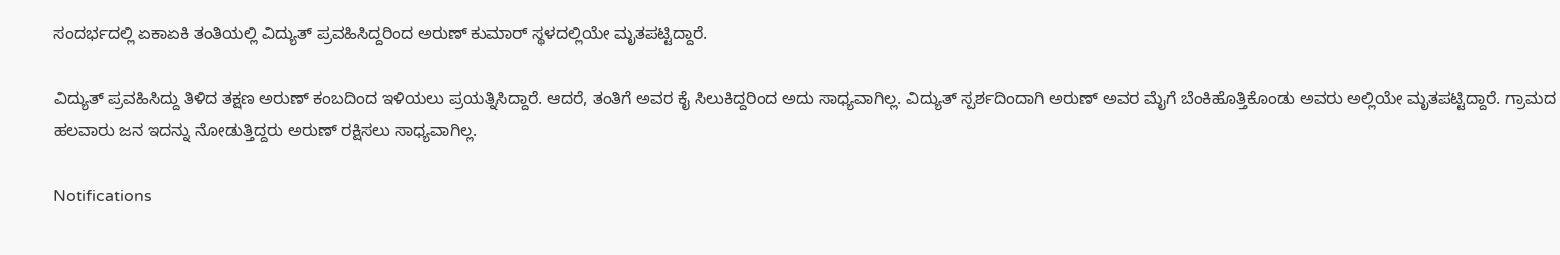ಸಂದರ್ಭದಲ್ಲಿ ಏಕಾಏಕಿ ತಂತಿಯಲ್ಲಿ ವಿದ್ಯುತ್ ಪ್ರವಹಿಸಿದ್ದರಿಂದ ಅರುಣ್ ಕುಮಾರ್ ಸ್ಥಳದಲ್ಲಿಯೇ ಮೃತಪಟ್ಟಿದ್ದಾರೆ.

ವಿದ್ಯುತ್ ಪ್ರವಹಿಸಿದ್ದು ತಿಳಿದ ತಕ್ಷಣ ಅರುಣ್ ಕಂಬದಿಂದ ಇಳಿಯಲು ಪ್ರಯತ್ನಿಸಿದ್ದಾರೆ. ಆದರೆ, ತಂತಿಗೆ ಅವರ ಕೈ ಸಿಲುಕಿದ್ದರಿಂದ ಅದು ಸಾಧ್ಯವಾಗಿಲ್ಲ. ವಿದ್ಯುತ್ ಸ್ಪರ್ಶದಿಂದಾಗಿ ಅರುಣ್ ಅವರ ಮೈಗೆ ಬೆಂಕಿಹೊತ್ತಿಕೊಂಡು ಅವರು ಅಲ್ಲಿಯೇ ಮೃತಪಟ್ಟಿದ್ದಾರೆ. ಗ್ರಾಮದ ಹಲವಾರು ಜನ ಇದನ್ನು ನೋಡುತ್ತಿದ್ದರು ಅರುಣ್ ರಕ್ಷಿಸಲು ಸಾಧ್ಯವಾಗಿಲ್ಲ.

Notifications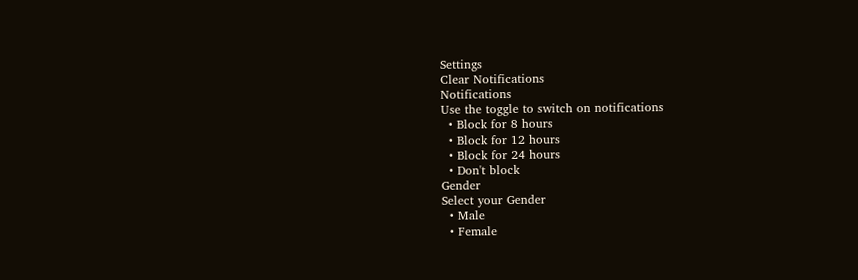Settings
Clear Notifications
Notifications
Use the toggle to switch on notifications
  • Block for 8 hours
  • Block for 12 hours
  • Block for 24 hours
  • Don't block
Gender
Select your Gender
  • Male
  • Female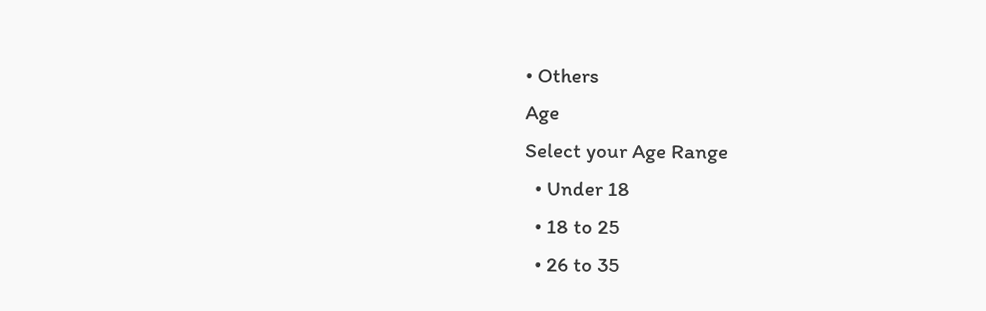• Others
Age
Select your Age Range
  • Under 18
  • 18 to 25
  • 26 to 35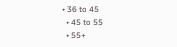• 36 to 45
  • 45 to 55
  • 55+